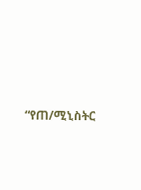“የጠ/ሚኒስትር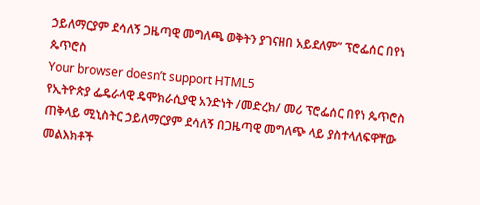ኃይለማርያም ደሳለኝ ጋዜጣዊ መግለጫ ወቅትን ያገናዘበ አይደለም” ፕሮፌሰር በየነ ጴጥሮስ
Your browser doesn’t support HTML5
የኢትዮጵያ ፌዴራላዊ ዴሞክራሲያዊ አንድነት /መድረክ/ መሪ ፕሮፌሰር በየነ ጴጥሮስ ጠቅላይ ሚኒስትር ኃይለማርያም ደሳለኝ በጋዜጣዊ መግለጭ ላይ ያስተላለፍዋቸው መልእክቶች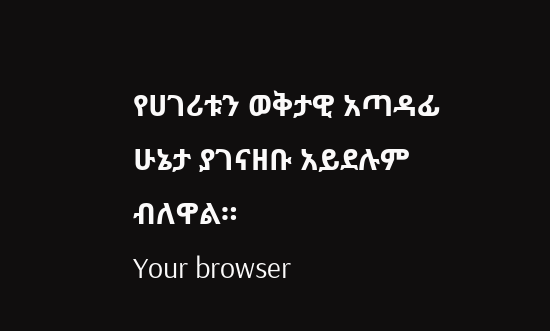የሀገሪቱን ወቅታዊ አጣዳፊ ሁኔታ ያገናዘቡ አይደሉም ብለዋል።
Your browser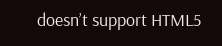doesn’t support HTML5